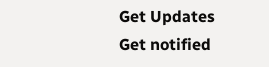Get Updates
Get notified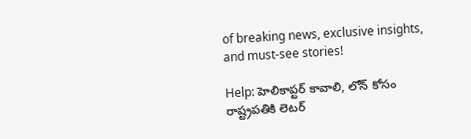of breaking news, exclusive insights, and must-see stories!

Help: హెలికాప్టర్ కావాలి, లోన్ కోసం రాష్ట్రపతికి లెటర్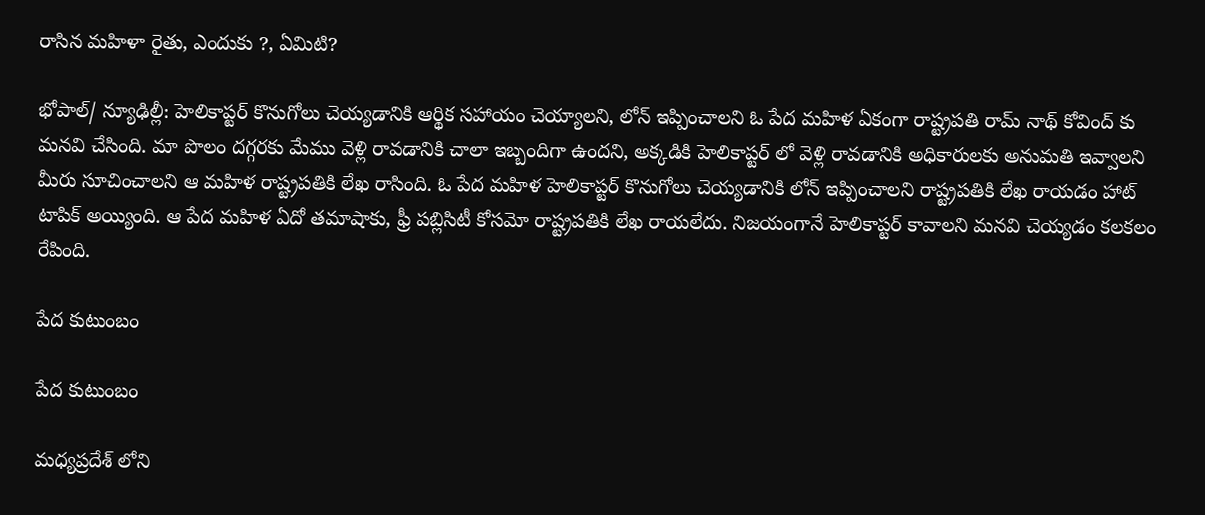రాసిన మహిళా రైతు, ఎందుకు ?, ఏమిటి?

భోపాల్/ న్యూఢిల్లీ: హెలికాప్టర్ కొనుగోలు చెయ్యడానికి ఆర్థిక సహాయం చెయ్యాలని, లోన్ ఇప్పించాలని ఓ పేద మహిళ ఏకంగా రాష్ట్రపతి రామ్ నాథ్ కోవింద్ కు మనవి చేసింది. మా పొలం దగ్గరకు మేము వెళ్లి రావడానికి చాలా ఇబ్బందిగా ఉందని, అక్కడికి హెలికాప్టర్ లో వెళ్లి రావడానికి అధికారులకు అనుమతి ఇవ్వాలని మీరు సూచించాలని ఆ మహిళ రాష్ట్రపతికి లేఖ రాసింది. ఓ పేద మహిళ హెలికాప్టర్ కొనుగోలు చెయ్యడానికి లోన్ ఇప్పించాలని రాష్ట్రపతికి లేఖ రాయడం హాట్ టాపిక్ అయ్యింది. ఆ పేద మహిళ ఏదో తమాషాకు, ఫ్రీ పబ్లిసిటీ కోసమో రాష్ట్రపతికి లేఖ రాయలేదు. నిజయంగానే హెలికాప్టర్ కావాలని మనవి చెయ్యడం కలకలం రేపింది.

పేద కుటుంబం

పేద కుటుంబం

మధ్యప్రదేశ్ లోని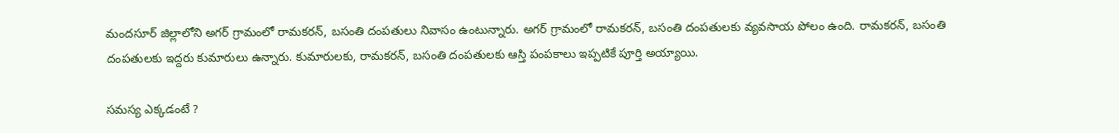మందసూర్ జిల్లాలోని అగర్ గ్రామంలో రామకరన్, బసంతి దంపతులు నివాసం ఉంటున్నారు. అగర్ గ్రామంలో రామకరన్, బసంతి దంపతులకు వ్యవసాయ పోలం ఉంది. రామకరన్, బసంతి దంపతులకు ఇద్దరు కుమారులు ఉన్నారు. కుమారులకు, రామకరన్, బసంతి దంపతులకు ఆస్తి పంపకాలు ఇప్పటికే పూర్తి అయ్యాయి.

సమస్య ఎక్కడంటే ?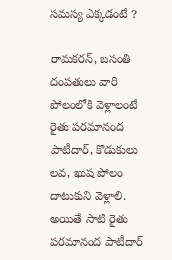సమస్య ఎక్కడంటే ?

రామకరన్, బసంతి దంపతులు వారి పోలంలోకి వెళ్లాలంటే రైతు పరమానంద పాటీదార్, కొడుకులు లవ, ఖుష పోలం దాటుకుని వెళ్లాలి. అయితే సాటి రైతు పరమానంద పాటీదార్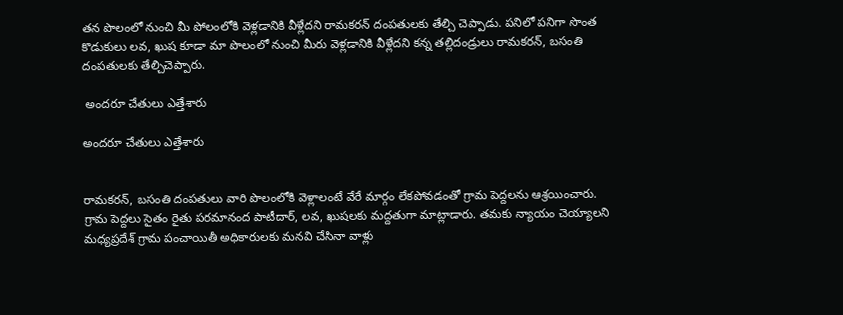తన పొలంలో నుంచి మీ పోలంలోకి వెళ్లడానికి వీళ్లేదని రామకరన్ దంపతులకు తేల్చి చెప్పాడు. పనిలో పనిగా సొంత కొడుకులు లవ, ఖుష కూడా మా పొలంలో నుంచి మీరు వెళ్లడానికి వీళ్లేదని కన్న తల్లిదండ్రులు రామకరన్, బసంతి దంపతులకు తేల్చిచెప్పారు.

 అందరూ చేతులు ఎత్తేశారు

అందరూ చేతులు ఎత్తేశారు


రామకరన్, బసంతి దంపతులు వారి పొలంలోకి వెళ్లాలంటే వేరే మార్గం లేకపోవడంతో గ్రామ పెద్దలను ఆశ్రయించారు. గ్రామ పెద్దలు సైతం రైతు పరమానంద పాటీదార్, లవ, ఖుషలకు మద్దతుగా మాట్లాడారు. తమకు న్యాయం చెయ్యాలని మధ్యప్రదేశ్ గ్రామ పంచాయితీ అధికారులకు మనవి చేసినా వాళ్లు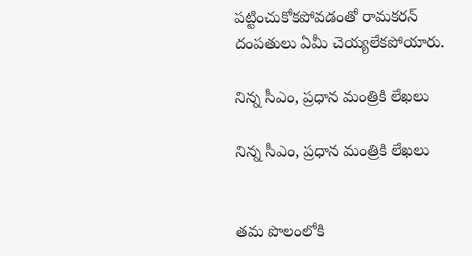పట్టించుకోకపోవడంతో రామకరన్ దంపతులు ఏమీ చెయ్యలేకపోయారు.

నిన్న సీఎం, ప్రధాన మంత్రికి లేఖలు

నిన్న సీఎం, ప్రధాన మంత్రికి లేఖలు


తమ పొలంలోకి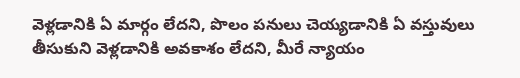వెళ్లడానికి ఏ మార్గం లేదని, పొలం పనులు చెయ్యడానికి ఏ వస్తువులు తీసుకుని వెళ్లడానికి అవకాశం లేదని, మీరే న్యాయం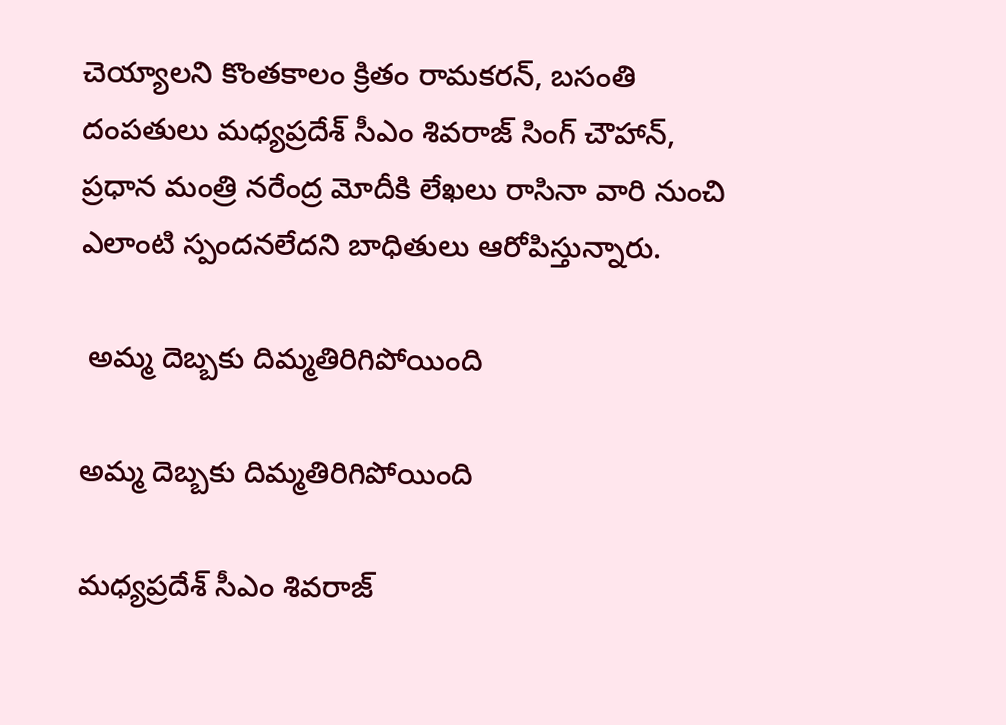చెయ్యాలని కొంతకాలం క్రితం రామకరన్, బసంతి దంపతులు మధ్యప్రదేశ్ సీఎం శివరాజ్ సింగ్ చౌహాన్, ప్రధాన మంత్రి నరేంద్ర మోదీకి లేఖలు రాసినా వారి నుంచి ఎలాంటి స్పందనలేదని బాధితులు ఆరోపిస్తున్నారు.

 అమ్మ దెబ్బకు దిమ్మతిరిగిపోయింది

అమ్మ దెబ్బకు దిమ్మతిరిగిపోయింది

మధ్యప్రదేశ్ సీఎం శివరాజ్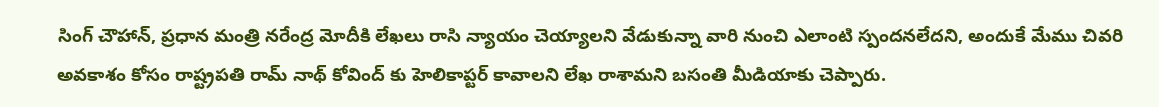సింగ్ చౌహాన్, ప్రధాన మంత్రి నరేంద్ర మోదీకి లేఖలు రాసి న్యాయం చెయ్యాలని వేడుకున్నా వారి నుంచి ఎలాంటి స్పందనలేదని, అందుకే మేము చివరి అవకాశం కోసం రాష్ట్రపతి రామ్ నాథ్ కోవింద్ కు హెలికాప్టర్ కావాలని లేఖ రాశామని బసంతి మీడియాకు చెప్పారు.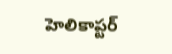హెలికాప్టర్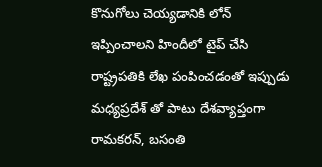కొనుగోలు చెయ్యడానికి లోన్ ఇప్పించాలని హిందీలో టైప్ చేసి రాష్ట్రపతికి లేఖ పంపించడంతో ఇప్పుడు మధ్యప్రదేశ్ తో పాటు దేశవ్యాప్తంగా రామకరన్, బసంతి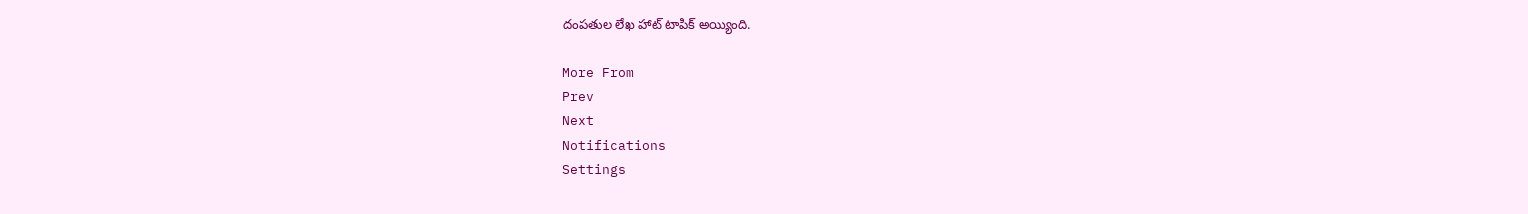దంపతుల లేఖ హాట్ టాపిక్ అయ్యింది.

More From
Prev
Next
Notifications
Settings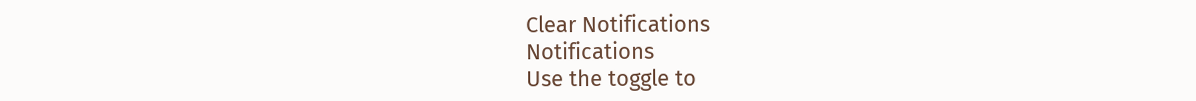Clear Notifications
Notifications
Use the toggle to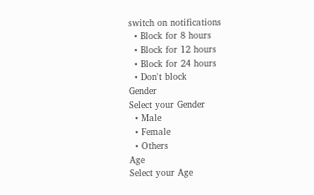switch on notifications
  • Block for 8 hours
  • Block for 12 hours
  • Block for 24 hours
  • Don't block
Gender
Select your Gender
  • Male
  • Female
  • Others
Age
Select your Age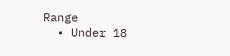Range
  • Under 18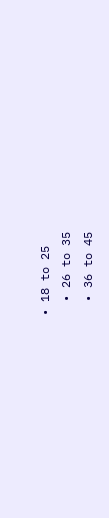• 18 to 25
  • 26 to 35
  • 36 to 45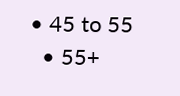• 45 to 55
  • 55+